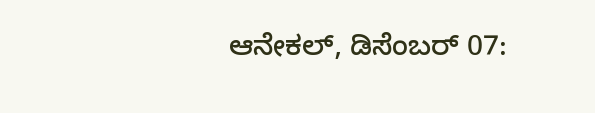ಆನೇಕಲ್, ಡಿಸೆಂಬರ್ 07: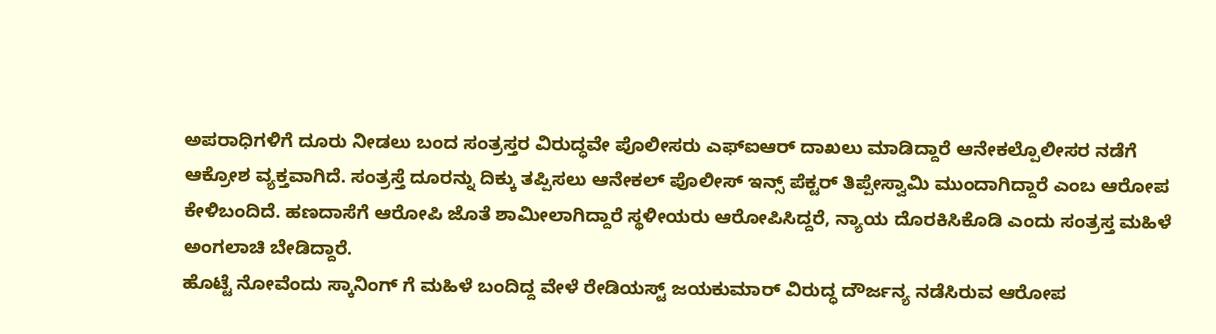ಅಪರಾಧಿಗಳಿಗೆ ದೂರು ನೀಡಲು ಬಂದ ಸಂತ್ರಸ್ತರ ವಿರುದ್ಧವೇ ಪೊಲೀಸರು ಎಫ್ಐಆರ್ ದಾಖಲು ಮಾಡಿದ್ದಾರೆ ಆನೇಕಲ್ಪೊಲೀಸರ ನಡೆಗೆ ಆಕ್ರೋಶ ವ್ಯಕ್ತವಾಗಿದೆ. ಸಂತ್ರಸ್ತೆ ದೂರನ್ನು ದಿಕ್ಕು ತಪ್ಪಿಸಲು ಆನೇಕಲ್ ಪೊಲೀಸ್ ಇನ್ಸ್ ಪೆಕ್ಟರ್ ತಿಪ್ಪೇಸ್ವಾಮಿ ಮುಂದಾಗಿದ್ದಾರೆ ಎಂಬ ಆರೋಪ ಕೇಳಿಬಂದಿದೆ. ಹಣದಾಸೆಗೆ ಆರೋಪಿ ಜೊತೆ ಶಾಮೀಲಾಗಿದ್ದಾರೆ ಸ್ಥಳೀಯರು ಆರೋಪಿಸಿದ್ದರೆ, ನ್ಯಾಯ ದೊರಕಿಸಿಕೊಡಿ ಎಂದು ಸಂತ್ರಸ್ತ ಮಹಿಳೆ ಅಂಗಲಾಚಿ ಬೇಡಿದ್ದಾರೆ.
ಹೊಟ್ಟೆ ನೋವೆಂದು ಸ್ಕಾನಿಂಗ್ ಗೆ ಮಹಿಳೆ ಬಂದಿದ್ದ ವೇಳೆ ರೇಡಿಯಸ್ಟ್ ಜಯಕುಮಾರ್ ವಿರುದ್ಧ ದೌರ್ಜನ್ಯ ನಡೆಸಿರುವ ಆರೋಪ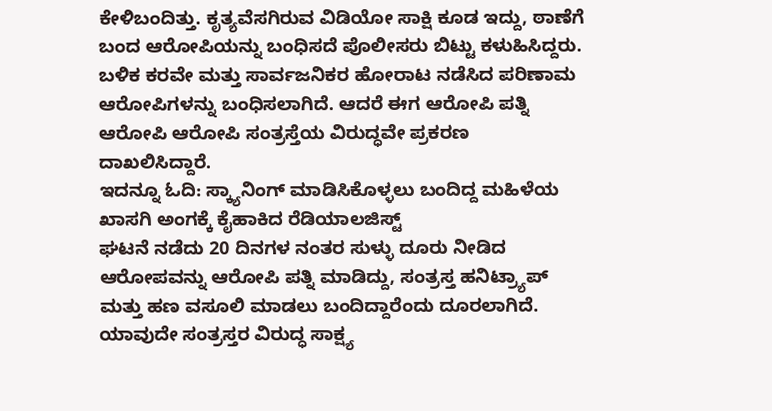ಕೇಳಿಬಂದಿತ್ತು. ಕೃತ್ಯವೆಸಗಿರುವ ವಿಡಿಯೋ ಸಾಕ್ಷಿ ಕೂಡ ಇದ್ದು, ಠಾಣೆಗೆ ಬಂದ ಆರೋಪಿಯನ್ನು ಬಂಧಿಸದೆ ಪೊಲೀಸರು ಬಿಟ್ಟು ಕಳುಹಿಸಿದ್ದರು. ಬಳಿಕ ಕರವೇ ಮತ್ತು ಸಾರ್ವಜನಿಕರ ಹೋರಾಟ ನಡೆಸಿದ ಪರಿಣಾಮ ಆರೋಪಿಗಳನ್ನು ಬಂಧಿಸಲಾಗಿದೆ. ಆದರೆ ಈಗ ಆರೋಪಿ ಪತ್ನಿ ಆರೋಪಿ ಆರೋಪಿ ಸಂತ್ರಸ್ತೆಯ ವಿರುದ್ಧವೇ ಪ್ರಕರಣ ದಾಖಲಿಸಿದ್ದಾರೆ.
ಇದನ್ನೂ ಓದಿ: ಸ್ಕ್ಯಾನಿಂಗ್ ಮಾಡಿಸಿಕೊಳ್ಳಲು ಬಂದಿದ್ದ ಮಹಿಳೆಯ ಖಾಸಗಿ ಅಂಗಕ್ಕೆ ಕೈಹಾಕಿದ ರೆಡಿಯಾಲಜಿಸ್ಟ್
ಘಟನೆ ನಡೆದು 20 ದಿನಗಳ ನಂತರ ಸುಳ್ಳು ದೂರು ನೀಡಿದ ಆರೋಪವನ್ನು ಆರೋಪಿ ಪತ್ನಿ ಮಾಡಿದ್ದು, ಸಂತ್ರಸ್ತ ಹನಿಟ್ರ್ಯಾಪ್ ಮತ್ತು ಹಣ ವಸೂಲಿ ಮಾಡಲು ಬಂದಿದ್ದಾರೆಂದು ದೂರಲಾಗಿದೆ. ಯಾವುದೇ ಸಂತ್ರಸ್ತರ ವಿರುದ್ಧ ಸಾಕ್ಷ್ಯ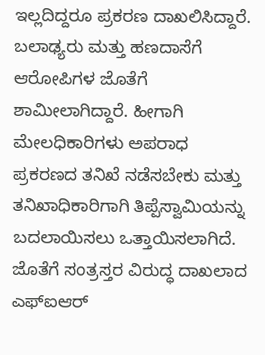ಇಲ್ಲದಿದ್ದರೂ ಪ್ರಕರಣ ದಾಖಲಿಸಿದ್ದಾರೆ. ಬಲಾಢ್ಯರು ಮತ್ತು ಹಣದಾಸೆಗೆ ಆರೋಪಿಗಳ ಜೊತೆಗೆ ಶಾಮೀಲಾಗಿದ್ದಾರೆ. ಹೀಗಾಗಿ ಮೇಲಧಿಕಾರಿಗಳು ಅಪರಾಧ ಪ್ರಕರಣದ ತನಿಖೆ ನಡೆಸಬೇಕು ಮತ್ತು ತನಿಖಾಧಿಕಾರಿಗಾಗಿ ತಿಪ್ಪೆಸ್ವಾಮಿಯನ್ನು ಬದಲಾಯಿಸಲು ಒತ್ತಾಯಿಸಲಾಗಿದೆ. ಜೊತೆಗೆ ಸಂತ್ರಸ್ತರ ವಿರುದ್ಧ ದಾಖಲಾದ ಎಫ್ಐಆರ್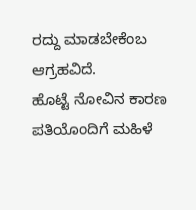ರದ್ದು ಮಾಡಬೇಕೆಂಬ ಆಗ್ರಹವಿದೆ.
ಹೊಟ್ಟೆ ನೋವಿನ ಕಾರಣ ಪತಿಯೊಂದಿಗೆ ಮಹಿಳೆ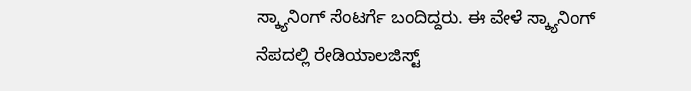ಸ್ಕ್ಯಾನಿಂಗ್ ಸೆಂಟರ್ಗೆ ಬಂದಿದ್ದರು. ಈ ವೇಳೆ ಸ್ಕ್ಯಾನಿಂಗ್ ನೆಪದಲ್ಲಿ ರೇಡಿಯಾಲಜಿಸ್ಟ್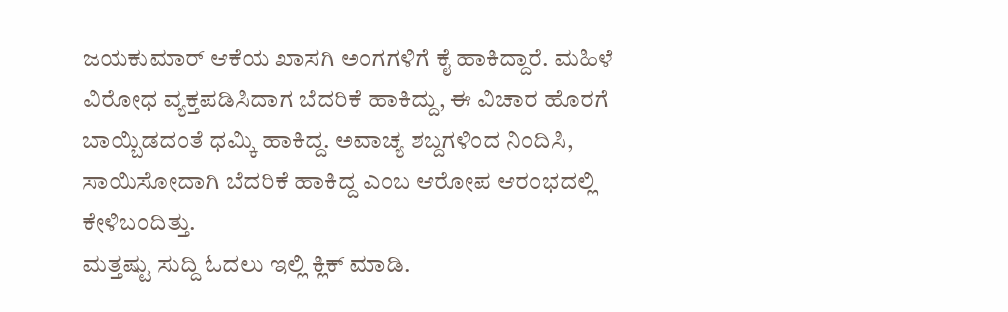ಜಯಕುಮಾರ್ ಆಕೆಯ ಖಾಸಗಿ ಅಂಗಗಳಿಗೆ ಕೈ ಹಾಕಿದ್ದಾರೆ. ಮಹಿಳೆ ವಿರೋಧ ವ್ಯಕ್ತಪಡಿಸಿದಾಗ ಬೆದರಿಕೆ ಹಾಕಿದ್ದು, ಈ ವಿಚಾರ ಹೊರಗೆ ಬಾಯ್ಬಿಡದಂತೆ ಧಮ್ಕಿ ಹಾಕಿದ್ದ. ಅವಾಚ್ಯ ಶಬ್ದಗಳಿಂದ ನಿಂದಿಸಿ, ಸಾಯಿಸೋದಾಗಿ ಬೆದರಿಕೆ ಹಾಕಿದ್ದ ಎಂಬ ಆರೋಪ ಆರಂಭದಲ್ಲಿ ಕೇಳಿಬಂದಿತ್ತು.
ಮತ್ತಷ್ಟು ಸುದ್ದಿ ಓದಲು ಇಲ್ಲಿ ಕ್ಲಿಕ್ ಮಾಡಿ.